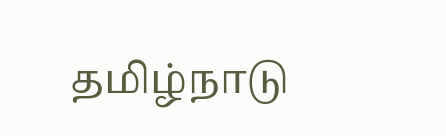தமிழ்நாடு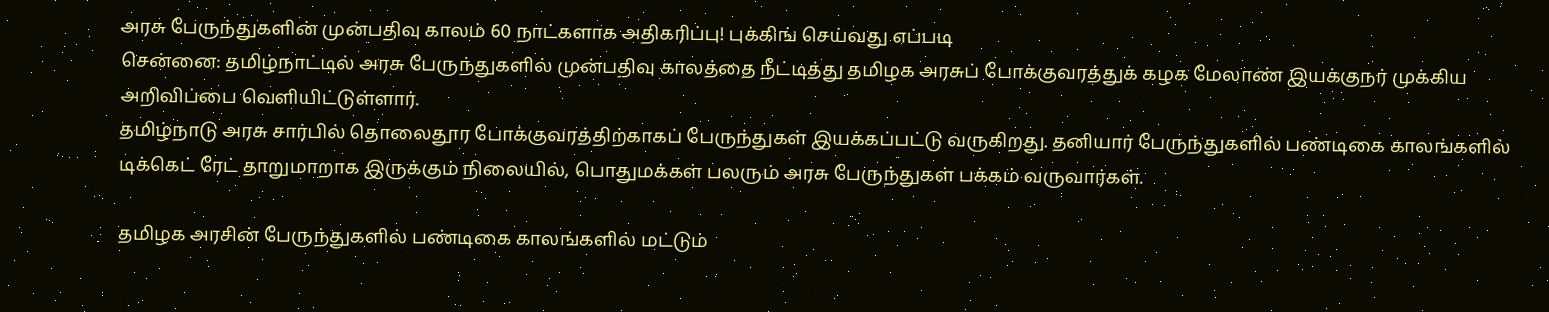அரசு பேருந்துகளின் முன்பதிவு காலம் 60 நாட்களாக அதிகரிப்பு! புக்கிங் செய்வது எப்படி
சென்னை: தமிழ்நாட்டில் அரசு பேருந்துகளில் முன்பதிவு காலத்தை நீட்டித்து தமிழக அரசுப் போக்குவரத்துக் கழக மேலாண் இயக்குநர் முக்கிய அறிவிப்பை வெளியிட்டுள்ளார்.
தமிழ்நாடு அரசு சார்பில் தொலைதூர போக்குவரத்திற்காகப் பேருந்துகள் இயக்கப்பட்டு வருகிறது. தனியார் பேருந்துகளில் பண்டிகை காலங்களில் டிக்கெட் ரேட் தாறுமாறாக இருக்கும் நிலையில், பொதுமக்கள் பலரும் அரசு பேருந்துகள் பக்கம் வருவார்கள்.

தமிழக அரசின் பேருந்துகளில் பண்டிகை காலங்களில் மட்டும்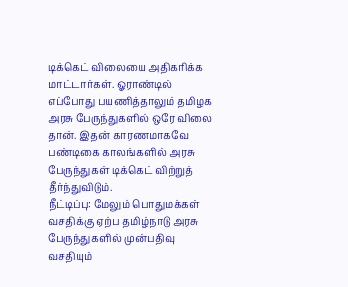டிக்கெட் விலையை அதிகரிக்க மாட்டார்கள். ஓராண்டில் எப்போது பயணித்தாலும் தமிழக அரசு பேருந்துகளில் ஒரே விலை தான். இதன் காரணமாகவே பண்டிகை காலங்களில் அரசு பேருந்துகள் டிக்கெட் விற்றுத் தீர்ந்துவிடும்.
நீட்டிப்பு: மேலும் பொதுமக்கள் வசதிக்கு ஏற்ப தமிழ்நாடு அரசு பேருந்துகளில் முன்பதிவு வசதியும்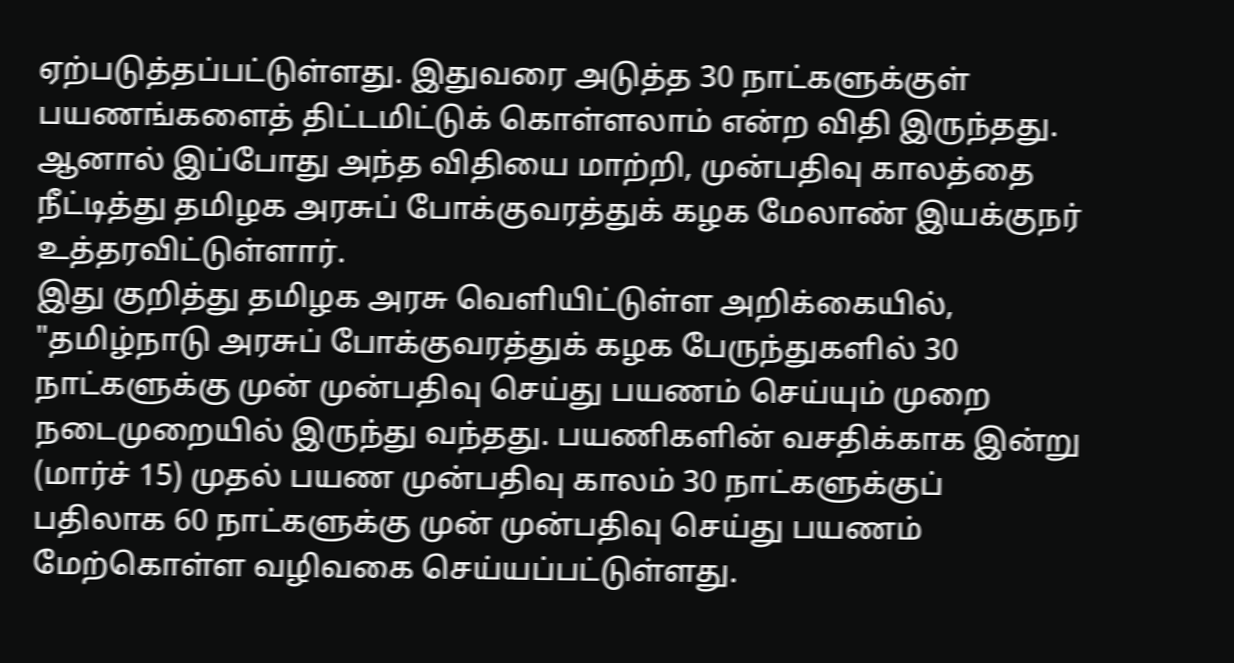ஏற்படுத்தப்பட்டுள்ளது. இதுவரை அடுத்த 30 நாட்களுக்குள் பயணங்களைத் திட்டமிட்டுக் கொள்ளலாம் என்ற விதி இருந்தது. ஆனால் இப்போது அந்த விதியை மாற்றி, முன்பதிவு காலத்தை நீட்டித்து தமிழக அரசுப் போக்குவரத்துக் கழக மேலாண் இயக்குநர் உத்தரவிட்டுள்ளார்.
இது குறித்து தமிழக அரசு வெளியிட்டுள்ள அறிக்கையில், "தமிழ்நாடு அரசுப் போக்குவரத்துக் கழக பேருந்துகளில் 30 நாட்களுக்கு முன் முன்பதிவு செய்து பயணம் செய்யும் முறை நடைமுறையில் இருந்து வந்தது. பயணிகளின் வசதிக்காக இன்று (மார்ச் 15) முதல் பயண முன்பதிவு காலம் 30 நாட்களுக்குப் பதிலாக 60 நாட்களுக்கு முன் முன்பதிவு செய்து பயணம் மேற்கொள்ள வழிவகை செய்யப்பட்டுள்ளது.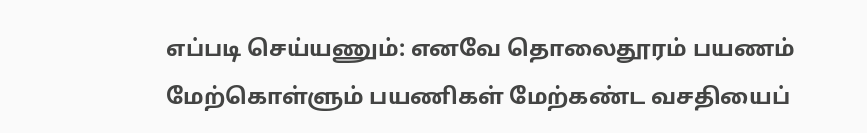எப்படி செய்யணும்: எனவே தொலைதூரம் பயணம் மேற்கொள்ளும் பயணிகள் மேற்கண்ட வசதியைப்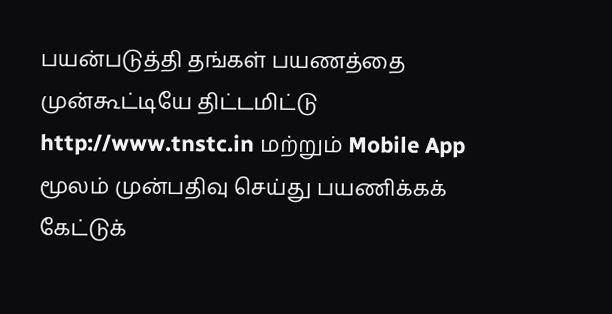பயன்படுத்தி தங்கள் பயணத்தை முன்கூட்டியே திட்டமிட்டு http://www.tnstc.in மற்றும் Mobile App மூலம் முன்பதிவு செய்து பயணிக்கக் கேட்டுக்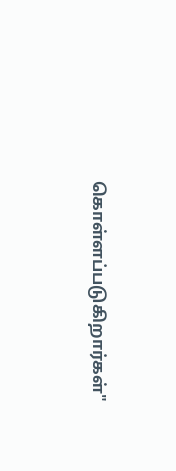கொள்ளப்படுகிறார்கள்"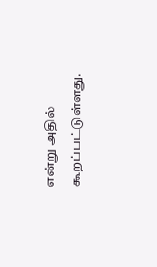என்று அதில் கூறப்பட்டுள்ளது.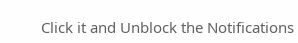Click it and Unblock the Notifications